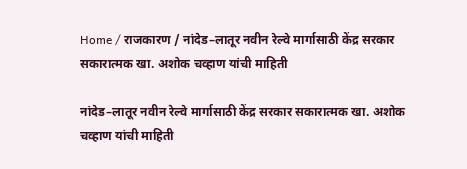Home / राजकारण / नांदेड–लातूर नवीन रेल्वे मार्गासाठी केंद्र सरकार सकारात्मक खा. अशोक चव्हाण यांची माहिती

नांदेड–लातूर नवीन रेल्वे मार्गासाठी केंद्र सरकार सकारात्मक खा. अशोक चव्हाण यांची माहिती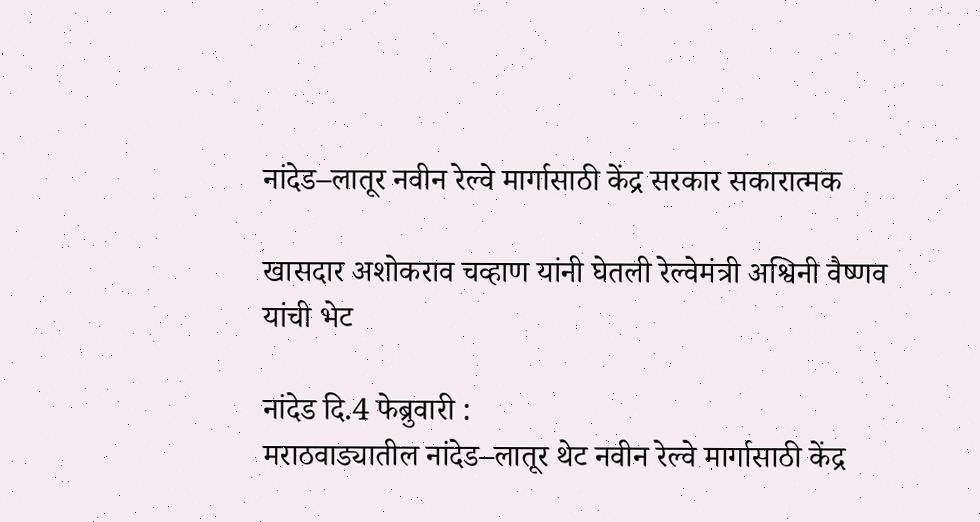नांदेड–लातूर नवीन रेल्वे मार्गासाठी केंद्र सरकार सकारात्मक

खासदार अशोकराव चव्हाण यांनी घेतली रेल्वेमंत्री अश्विनी वैष्णव यांची भेट

नांदेड दि.4 फेब्रुवारी :
मराठवाड्यातील नांदेड–लातूर थेट नवीन रेल्वे मार्गासाठी केंद्र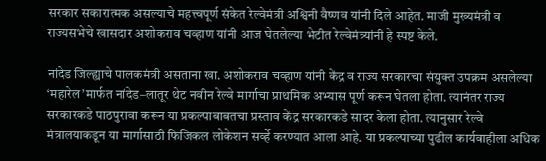सरकार सकारात्मक असल्याचे महत्त्वपूर्ण संकेत रेल्वेमंत्री अश्विनी वैष्णव यांनी दिले आहेत. माजी मुख्यमंत्री व राज्यसभेचे खासदार अशोकराव चव्हाण यांनी आज घेतलेल्या भेटीत रेल्वेमंत्र्यांनी हे स्पष्ट केले.

नांदेड जिल्ह्याचे पालकमंत्री असताना खा. अशोकराव चव्हाण यांनी केंद्र व राज्य सरकारचा संयुक्त उपक्रम असलेल्या ‘महारेल’मार्फत नांदेड–लातूर थेट नवीन रेल्वे मार्गाचा प्राथमिक अभ्यास पूर्ण करून घेतला होता. त्यानंतर राज्य सरकारकडे पाठपुरावा करून या प्रकल्पाबाबतचा प्रस्ताव केंद्र सरकारकडे सादर केला होता. त्यानुसार रेल्वे मंत्रालयाकडून या मार्गासाठी फिजिकल लोकेशन सर्व्हे करण्यात आला आहे. या प्रकल्पाच्या पुढील कार्यवाहीला अधिक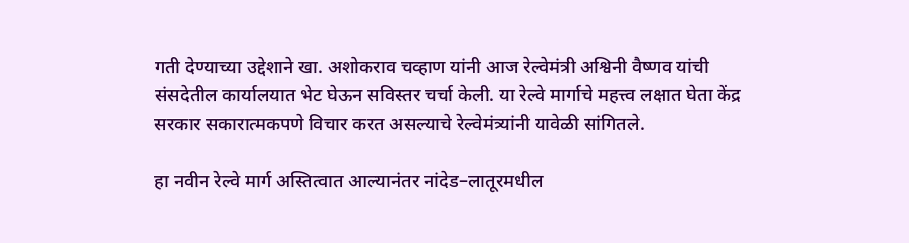गती देण्याच्या उद्देशाने खा. अशोकराव चव्हाण यांनी आज रेल्वेमंत्री अश्विनी वैष्णव यांची संसदेतील कार्यालयात भेट घेऊन सविस्तर चर्चा केली. या रेल्वे मार्गाचे महत्त्व लक्षात घेता केंद्र सरकार सकारात्मकपणे विचार करत असल्याचे रेल्वेमंत्र्यांनी यावेळी सांगितले.

हा नवीन रेल्वे मार्ग अस्तित्वात आल्यानंतर नांदेड–लातूरमधील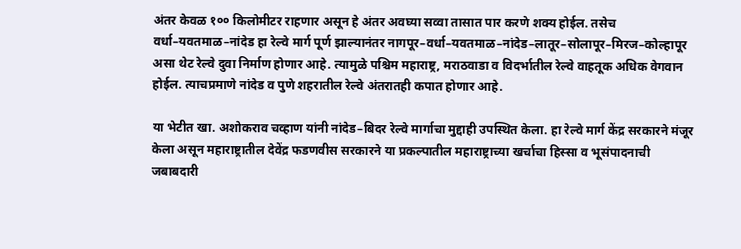अंतर केवळ १०० किलोमीटर राहणार असून हे अंतर अवघ्या सव्वा तासात पार करणे शक्य होईल. तसेच वर्धा–यवतमाळ–नांदेड हा रेल्वे मार्ग पूर्ण झाल्यानंतर नागपूर–वर्धा–यवतमाळ–नांदेड–लातूर–सोलापूर–मिरज–कोल्हापूर असा थेट रेल्वे दुवा निर्माण होणार आहे. त्यामुळे पश्चिम महाराष्ट्र, मराठवाडा व विदर्भातील रेल्वे वाहतूक अधिक वेगवान होईल. त्याचप्रमाणे नांदेड व पुणे शहरातील रेल्वे अंतरातही कपात होणार आहे.

या भेटीत खा. अशोकराव चव्हाण यांनी नांदेड–बिदर रेल्वे मार्गाचा मुद्दाही उपस्थित केला. हा रेल्वे मार्ग केंद्र सरकारने मंजूर केला असून महाराष्ट्रातील देवेंद्र फडणवीस सरकारने या प्रकल्पातील महाराष्ट्राच्या खर्चाचा हिस्सा व भूसंपादनाची जबाबदारी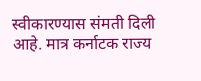स्वीकारण्यास संमती दिली आहे. मात्र कर्नाटक राज्य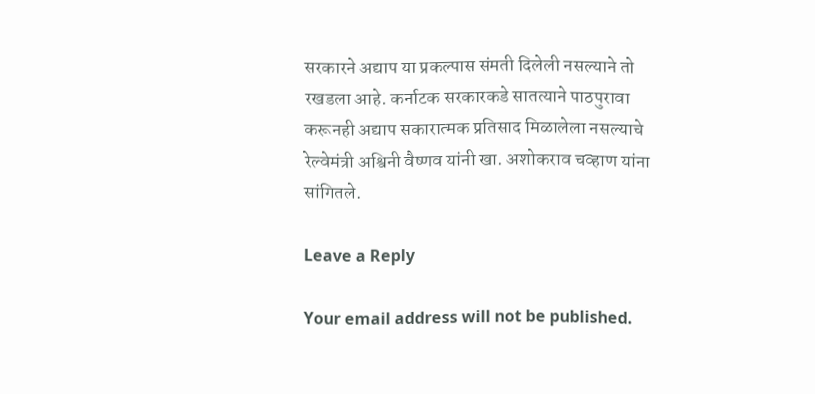सरकारने अद्याप या प्रकल्पास संमती दिलेली नसल्याने तो रखडला आहे. कर्नाटक सरकारकडे सातत्याने पाठपुरावा करूनही अद्याप सकारात्मक प्रतिसाद मिळालेला नसल्याचे रेल्वेमंत्री अश्विनी वैष्णव यांनी खा. अशोकराव चव्हाण यांना सांगितले.

Leave a Reply

Your email address will not be published.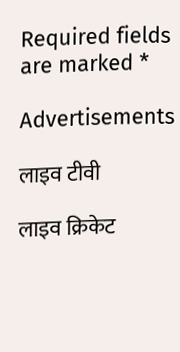Required fields are marked *

Advertisements

लाइव टीवी

लाइव क्रिकेट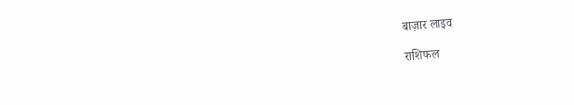बाज़ार लाइव

राशिफल